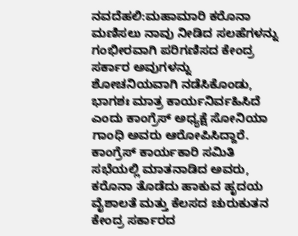ನವದೆಹಲಿ:ಮಹಾಮಾರಿ ಕರೊನಾ ಮಣಿಸಲು ನಾವು ನೀಡಿದ ಸಲಹೆಗಳನ್ನು ಗಂಭೀರವಾಗಿ ಪರಿಗಣಿಸದ ಕೇಂದ್ರ ಸರ್ಕಾರ ಅವುಗಳನ್ನು ಶೋಚನಿಯವಾಗಿ ನಡೆಸಿಕೊಂಡು, ಭಾಗಶಃ ಮಾತ್ರ ಕಾರ್ಯನಿರ್ವಹಿಸಿದೆ ಎಂದು ಕಾಂಗ್ರೆಸ್ ಅಧ್ಯಕ್ಷೆ ಸೋನಿಯಾ ಗಾಂಧಿ ಅವರು ಆರೋಪಿಸಿದ್ದಾರೆ.
ಕಾಂಗ್ರೆಸ್ ಕಾರ್ಯಕಾರಿ ಸಮಿತಿ ಸಭೆಯಲ್ಲಿ ಮಾತನಾಡಿದ ಅವರು, ಕರೊನಾ ತೊಡೆದು ಹಾಕುವ ಹೃದಯ ವೈಶಾಲತೆ ಮತ್ತು ಕೆಲಸದ ಚುರುಕುತನ ಕೇಂದ್ರ ಸರ್ಕಾರದ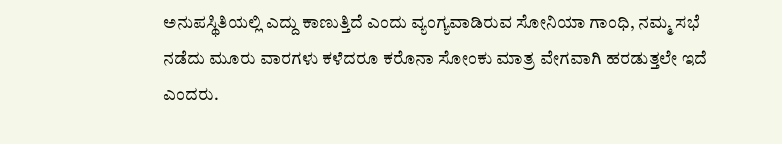ಅನುಪಸ್ಥಿತಿಯಲ್ಲಿ ಎದ್ದು ಕಾಣುತ್ತಿದೆ ಎಂದು ವ್ಯಂಗ್ಯವಾಡಿರುವ ಸೋನಿಯಾ ಗಾಂಧಿ, ನಮ್ಮ ಸಭೆ ನಡೆದು ಮೂರು ವಾರಗಳು ಕಳೆದರೂ ಕರೊನಾ ಸೋಂಕು ಮಾತ್ರ ವೇಗವಾಗಿ ಹರಡುತ್ತಲೇ ಇದೆ ಎಂದರು.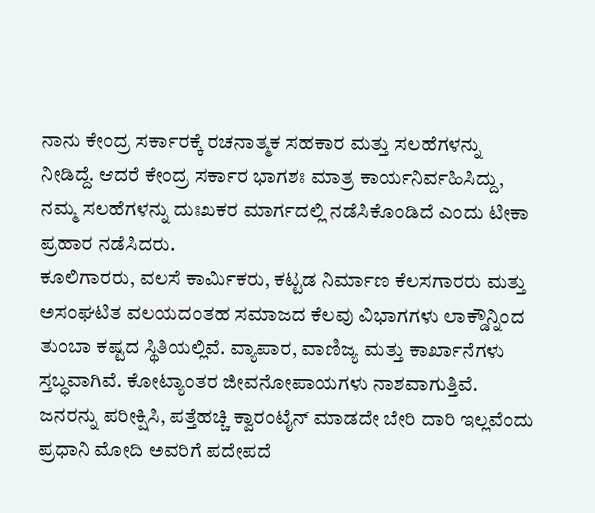ನಾನು ಕೇಂದ್ರ ಸರ್ಕಾರಕ್ಕೆ ರಚನಾತ್ಮಕ ಸಹಕಾರ ಮತ್ತು ಸಲಹೆಗಳನ್ನು ನೀಡಿದ್ದೆ. ಆದರೆ ಕೇಂದ್ರ ಸರ್ಕಾರ ಭಾಗಶಃ ಮಾತ್ರ ಕಾರ್ಯನಿರ್ವಹಿಸಿದ್ದು, ನಮ್ಮ ಸಲಹೆಗಳನ್ನು ದುಃಖಕರ ಮಾರ್ಗದಲ್ಲಿ ನಡೆಸಿಕೊಂಡಿದೆ ಎಂದು ಟೀಕಾ ಪ್ರಹಾರ ನಡೆಸಿದರು.
ಕೂಲಿಗಾರರು, ವಲಸೆ ಕಾರ್ಮಿಕರು, ಕಟ್ಟಡ ನಿರ್ಮಾಣ ಕೆಲಸಗಾರರು ಮತ್ತು ಅಸಂಘಟಿತ ವಲಯದಂತಹ ಸಮಾಜದ ಕೆಲವು ವಿಭಾಗಗಳು ಲಾಕ್ಡೌನ್ನಿಂದ ತುಂಬಾ ಕಷ್ಟದ ಸ್ಥಿತಿಯಲ್ಲಿವೆ. ವ್ಯಾಪಾರ, ವಾಣಿಜ್ಯ ಮತ್ತು ಕಾರ್ಖಾನೆಗಳು ಸ್ತಬ್ಧವಾಗಿವೆ. ಕೋಟ್ಯಾಂತರ ಜೀವನೋಪಾಯಗಳು ನಾಶವಾಗುತ್ತಿವೆ. ಜನರನ್ನು ಪರೀಕ್ಷಿಸಿ, ಪತ್ತೆಹಚ್ಚಿ ಕ್ವಾರಂಟೈನ್ ಮಾಡದೇ ಬೇರಿ ದಾರಿ ಇಲ್ಲವೆಂದು ಪ್ರಧಾನಿ ಮೋದಿ ಅವರಿಗೆ ಪದೇಪದೆ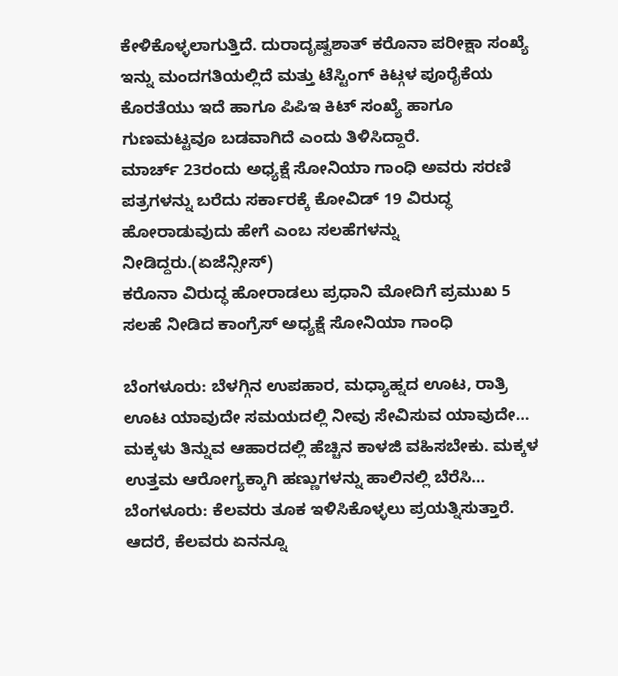ಕೇಳಿಕೊಳ್ಳಲಾಗುತ್ತಿದೆ. ದುರಾದೃಷ್ವಶಾತ್ ಕರೊನಾ ಪರೀಕ್ಷಾ ಸಂಖ್ಯೆ ಇನ್ನು ಮಂದಗತಿಯಲ್ಲಿದೆ ಮತ್ತು ಟೆಸ್ಟಿಂಗ್ ಕಿಟ್ಗಳ ಪೂರೈಕೆಯ ಕೊರತೆಯು ಇದೆ ಹಾಗೂ ಪಿಪಿಇ ಕಿಟ್ ಸಂಖ್ಯೆ ಹಾಗೂ ಗುಣಮಟ್ಟವೂ ಬಡವಾಗಿದೆ ಎಂದು ತಿಳಿಸಿದ್ದಾರೆ.
ಮಾರ್ಚ್ 23ರಂದು ಅಧ್ಯಕ್ಷೆ ಸೋನಿಯಾ ಗಾಂಧಿ ಅವರು ಸರಣಿ ಪತ್ರಗಳನ್ನು ಬರೆದು ಸರ್ಕಾರಕ್ಕೆ ಕೋವಿಡ್ 19 ವಿರುದ್ಧ ಹೋರಾಡುವುದು ಹೇಗೆ ಎಂಬ ಸಲಹೆಗಳನ್ನು ನೀಡಿದ್ದರು.(ಏಜೆನ್ಸೀಸ್)
ಕರೊನಾ ವಿರುದ್ಧ ಹೋರಾಡಲು ಪ್ರಧಾನಿ ಮೋದಿಗೆ ಪ್ರಮುಖ 5 ಸಲಹೆ ನೀಡಿದ ಕಾಂಗ್ರೆಸ್ ಅಧ್ಯಕ್ಷೆ ಸೋನಿಯಾ ಗಾಂಧಿ

ಬೆಂಗಳೂರು: ಬೆಳಗ್ಗಿನ ಉಪಹಾರ, ಮಧ್ಯಾಹ್ನದ ಊಟ, ರಾತ್ರಿ ಊಟ ಯಾವುದೇ ಸಮಯದಲ್ಲಿ ನೀವು ಸೇವಿಸುವ ಯಾವುದೇ…
ಮಕ್ಕಳು ತಿನ್ನುವ ಆಹಾರದಲ್ಲಿ ಹೆಚ್ಚಿನ ಕಾಳಜಿ ವಹಿಸಬೇಕು. ಮಕ್ಕಳ ಉತ್ತಮ ಆರೋಗ್ಯಕ್ಕಾಗಿ ಹಣ್ಣುಗಳನ್ನು ಹಾಲಿನಲ್ಲಿ ಬೆರೆಸಿ…
ಬೆಂಗಳೂರು: ಕೆಲವರು ತೂಕ ಇಳಿಸಿಕೊಳ್ಳಲು ಪ್ರಯತ್ನಿಸುತ್ತಾರೆ. ಆದರೆ, ಕೆಲವರು ಏನನ್ನೂ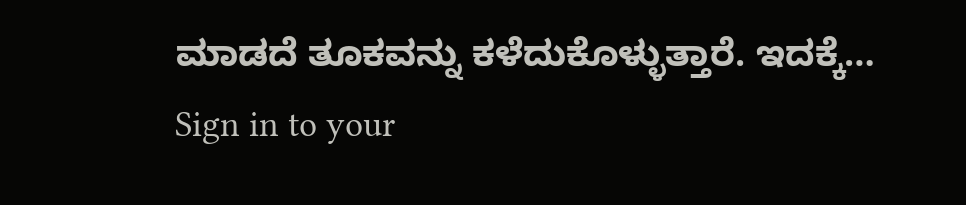ಮಾಡದೆ ತೂಕವನ್ನು ಕಳೆದುಕೊಳ್ಳುತ್ತಾರೆ. ಇದಕ್ಕೆ…
Sign in to your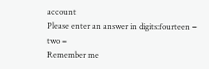account
Please enter an answer in digits:fourteen − two =
Remember me